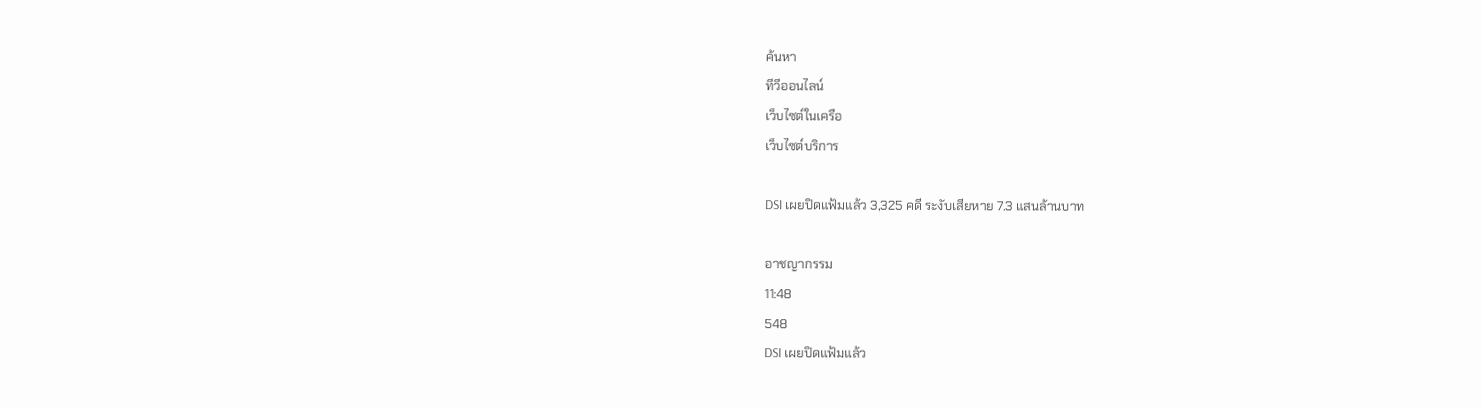ค้นหา
ทีวีออนไลน์
เว็บไซต์ในเครือ
เว็บไซต์บริการ

DSI เผยปิดแฟ้มแล้ว 3,325 คดี ระงับเสียหาย 7.3 แสนล้านบาท

อาชญากรรม
11:48
548
DSI เผยปิดแฟ้มแล้ว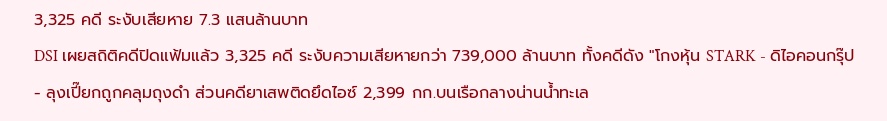3,325 คดี ระงับเสียหาย 7.3 แสนล้านบาท
DSI เผยสถิติคดีปิดแฟ้มแล้ว 3,325 คดี ระงับความเสียหายกว่า 739,000 ล้านบาท ทั้งคดีดัง "โกงหุ้น STARK - ดิไอคอนกรุ๊ป - ลุงเปี๊ยกถูกคลุมถุงดำ ส่วนคดียาเสพติดยึดไอซ์ 2,399 กก.บนเรือกลางน่านน้ำทะเล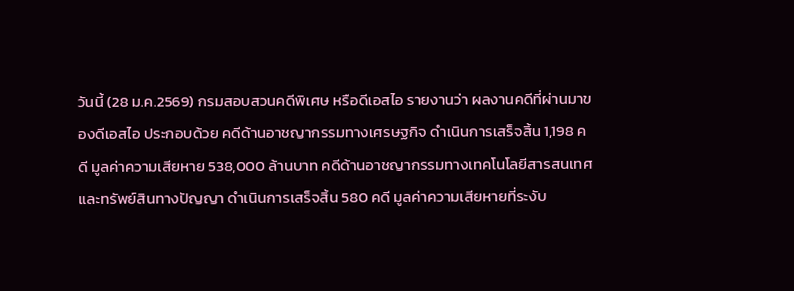วันนี้ (28 ม.ค.2569) กรมสอบสวนคดีพิเศษ หรือดีเอสไอ รายงานว่า ผลงานคดีที่ผ่านมาของดีเอสไอ ประกอบด้วย คดีด้านอาชญากรรมทางเศรษฐกิจ ดำเนินการเสร็จสิ้น 1,198 คดี มูลค่าความเสียหาย 538,000 ล้านบาท คดีด้านอาชญากรรมทางเทคโนโลยีสารสนเทศและทรัพย์สินทางปัญญา ดำเนินการเสร็จสิ้น 580 คดี มูลค่าความเสียหายที่ระงับ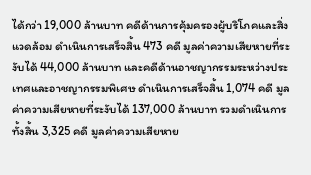ได้กว่า 19,000 ล้านบาท คดีด้านการคุ้มครองผู้บริโภคและสิ่งแวดล้อม ดำเนินการเสร็จสิ้น 473 คดี มูลค่าความเสียหายที่ระงับได้ 44,000 ล้านบาท และคดีด้านอาชญากรรมระหว่างประเทศและอาชญากรรมพิเศษ ดำเนินการเสร็จสิ้น 1,074 คดี มูลค่าความเสียหายที่ระงับได้ 137,000 ล้านบาท รวมดำเนินการทั้งสิ้น 3,325 คดี มูลค่าความเสียหาย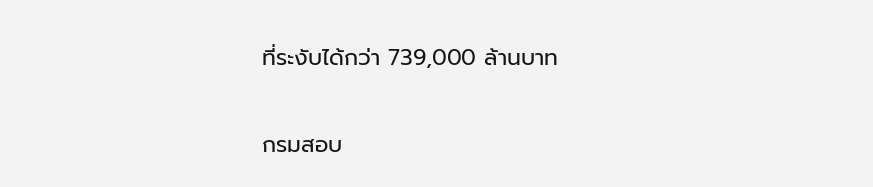ที่ระงับได้กว่า 739,000 ล้านบาท

กรมสอบ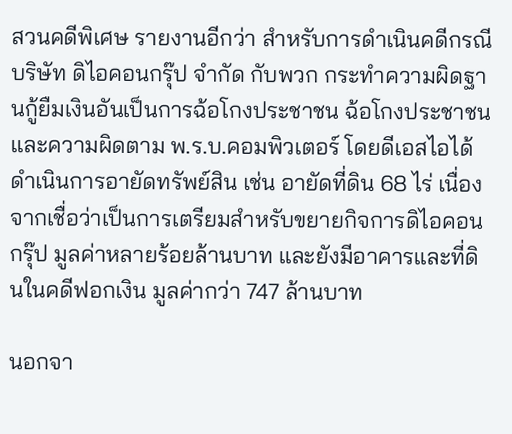สวนคดีพิเศษ รายงานอีกว่า สำหรับการดำเนินคดีกรณีบริษัท ดิไอคอนกรุ๊ป จำกัด กับพวก กระทำความผิดฐานกู้ยืมเงินอันเป็นการฉ้อโกงประชาชน ฉ้อโกงประชาชน และความผิดตาม พ.ร.บ.คอมพิวเตอร์ โดยดีเอสไอได้ดำเนินการอายัดทรัพย์สิน เช่น อายัดที่ดิน 68 ไร่ เนื่องจากเชื่อว่าเป็นการเตรียมสำหรับขยายกิจการดิไอคอนกรุ๊ป มูลค่าหลายร้อยล้านบาท และยังมีอาคารและที่ดินในคดีฟอกเงิน มูลค่ากว่า 747 ล้านบาท

นอกจา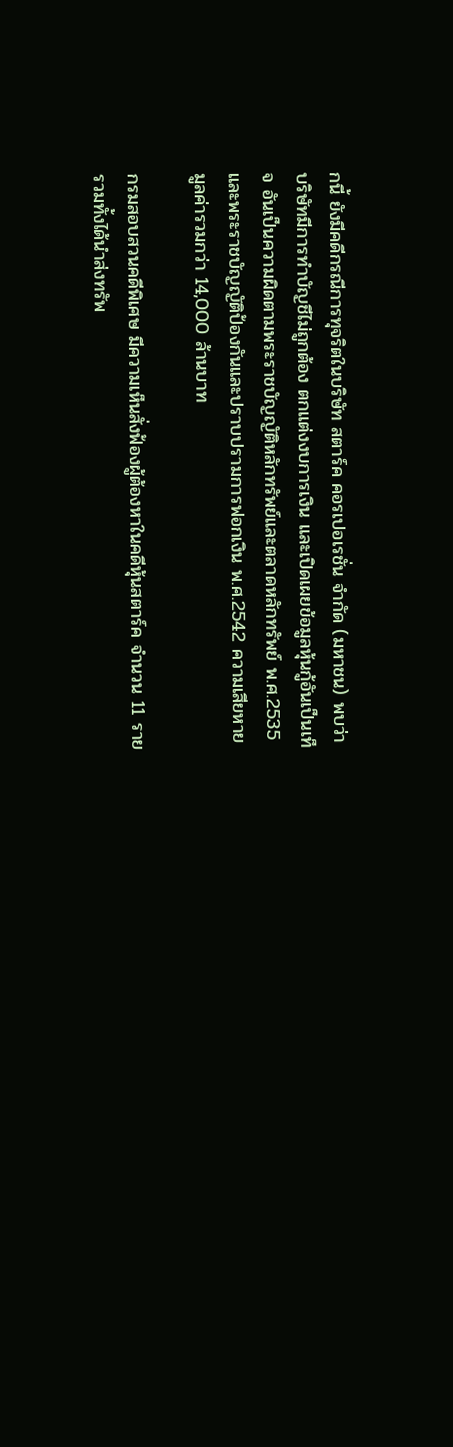กนี้ ยังมีคดีกรณีการทุจริตในบริษัท สตาร์ค คอรเปอเรชั่น จำกัด (มหาชน) พบว่า บริษัทมีการทำบัญชีไม่ถูกต้อง ตกแต่งงบการเงิน และเปิดเผยข้อมูลหุ้นกู้อันเป็นเท็จ อันเป็นความผิดตามพระราชบัญญัติหลักทรัพย์และตลาดหลักทรัพย์ พ.ศ.2535 และพระราชบัญญัติป้องกันและปราบปรามการฟอกเงิน พ.ศ.2542 ความเสียหายมูลค่ารวมกว่า 14,000 ล้านบาท

กรมสอบสวนคดีพิเศษ มีความเห็นสั่งฟ้องผู้ต้องหาในคดีหุ้นสตาร์ค จำนวน 11 ราย รวมทั้งได้นำส่งทรัพ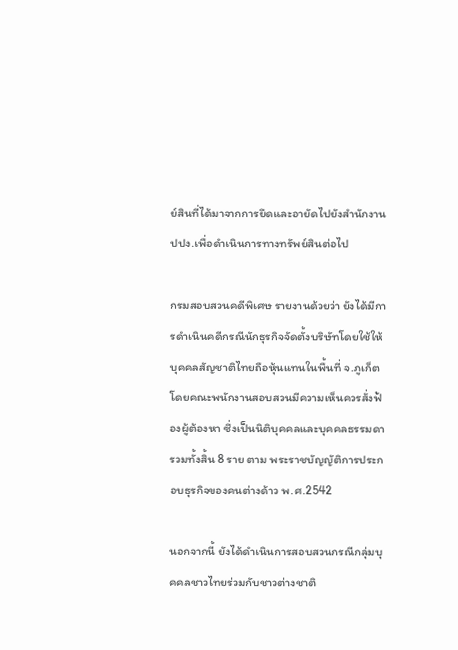ย์สินที่ได้มาจากการยึดและอายัดไปยังสำนักงาน ปปง.เพื่อดำเนินการทางทรัพย์สินต่อไป

กรมสอบสวนคดีพิเศษ รายงานด้วยว่า ยังได้มีการดำเนินคดีกรณีนักธุรกิจจัดตั้งบริษัทโดยใช้ให้บุคคลสัญชาติไทยถือหุ้นแทนในพื้นที่ จ.ภูเก็ต โดยคณะพนักงานสอบสวนมีความเห็นควรสั่งฟ้องผู้ต้องหา ซึ่งเป็นนิติบุคคลและบุคคลธรรมดารวมทั้งสิ้น 8 ราย ตาม พระราชบัญญัติการประกอบธุรกิจของคนต่างด้าว พ.ศ.2542

นอกจากนี้ ยังได้ดำเนินการสอบสวนกรณีกลุ่มบุคคลชาวไทยร่วมกับชาวต่างชาติ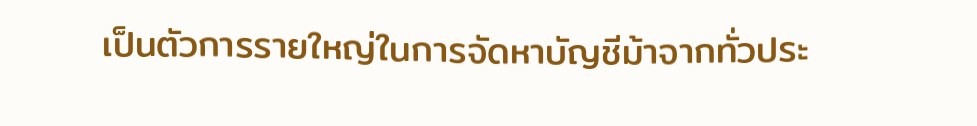เป็นตัวการรายใหญ่ในการจัดหาบัญชีม้าจากทั่วประ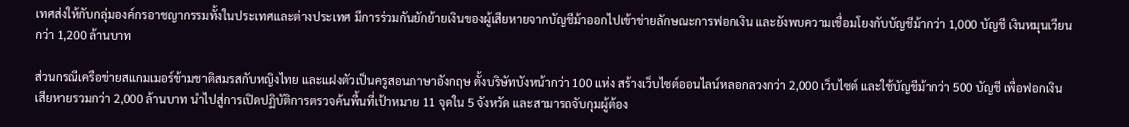เทศส่งให้กับกลุ่มองค์กรอาชญากรรมทั้งในประเทศและต่างประเทศ มีการร่วมกันยักย้ายเงินของผู้เสียหายจากบัญชีม้าออกไปเข้าข่ายลักษณะการฟอกเงิน และยังพบความเชื่อมโยงกับบัญชีม้ากว่า 1,000 บัญชี เงินหมุนเวียนกว่า 1,200 ล้านบาท

ส่วนกรณีเครือข่ายสแกมเมอร์ข้ามชาติสมรสกับหญิงไทย และแฝงตัวเป็นครูสอนภาษาอังกฤษ ตั้งบริษัทบังหน้ากว่า 100 แห่ง สร้างเว็บไซต์ออนไลน์หลอกลวงกว่า 2,000 เว็บไซต์ และใช้บัญชีม้ากว่า 500 บัญชี เพื่อฟอกเงิน เสียหายรวมกว่า 2,000 ล้านบาท นำไปสู่การเปิดปฏิบัติการตรวจค้นพื้นที่เป้าหมาย 11 จุดใน 5 จังหวัด และสามารถจับกุมผู้ต้อง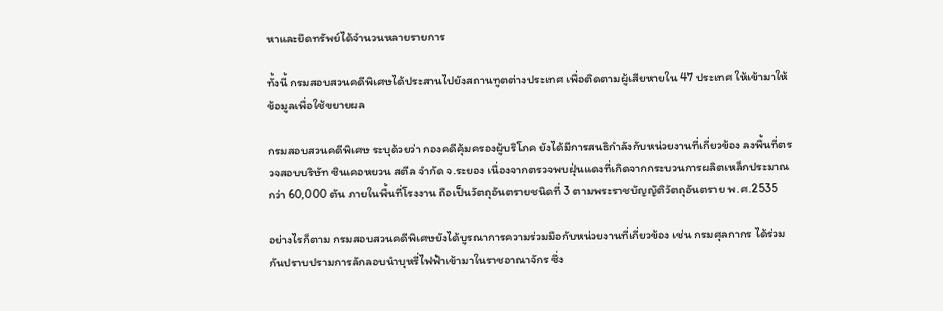หาและยึดทรัพย์ได้จำนวนหลายรายการ

ทั้งนี้ กรมสอบสวนคดีพิเศษได้ประสานไปยังสถานทูตต่างประเทศ เพื่อติดตามผู้เสียหายใน 47 ประเทศ ให้เข้ามาให้ข้อมูลเพื่อใช้ขยายผล

กรมสอบสวนคดีพิเศษ ระบุด้วยว่า กองคดีคุ้มครองผู้บริโภค ยังได้มีการสนธิกำลังกับหน่วยงานที่เกี่ยวข้อง ลงพื้นที่ตรวจสอบบริษัท ซินเคอหยวน สตีล จำกัด จ.ระยอง เนื่องจากตรวจพบฝุ่นแดงที่เกิดจากกระบวนการผลิตเหล็กประมาณกว่า 60,000 ตัน ภายในพื้นที่โรงงาน ถือเป็นวัตถุอันตรายชนิดที่ 3 ตามพระราชบัญญัติวัตถุอันตราย พ.ศ.2535

อย่างไรก็ตาม กรมสอบสวนคดีพิเศษยังได้บูรณาการความร่วมมือกับหน่วยงานที่เกี่ยวข้อง เช่น กรมศุลกากร ได้ร่วมกันปราบปรามการลักลอบนำบุหรี่ไฟฟ้าเข้ามาในราชอาณาจักร ซึ่ง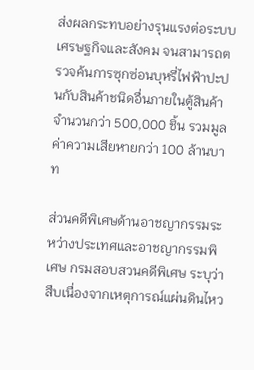ส่งผลกระทบอย่างรุนแรงต่อระบบเศรษฐกิจและสังคม จนสามารถตรวจค้นการซุกซ่อนบุหรี่ไฟฟ้าปะปนกับสินค้าชนิดอื่นภายในตู้สินค้า จำนวนกว่า 500,000 ชิ้น รวมมูลค่าความเสียหายกว่า 100 ล้านบาท

ส่วนคดีพิเศษด้านอาชญากรรมระหว่างประเทศและอาชญากรรมพิเศษ กรมสอบสวนคดีพิเศษ ระบุว่า สืบเนื่องจากเหตุการณ์แผ่นดินไหว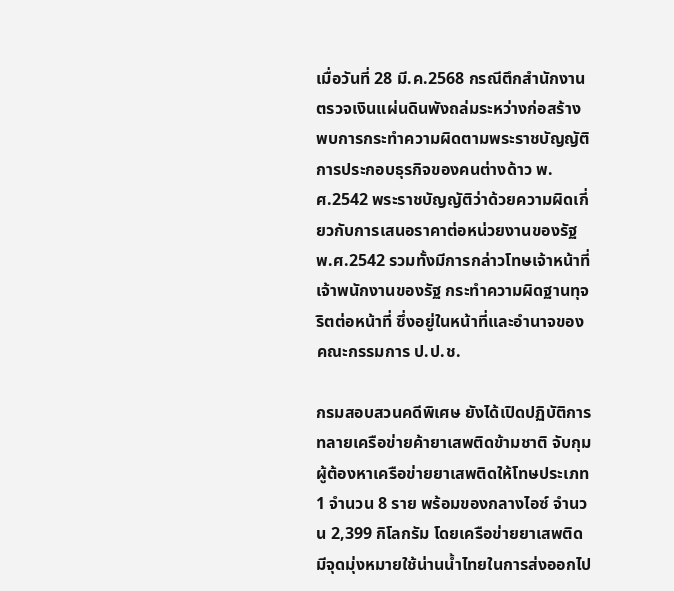เมื่อวันที่ 28 มี.ค.2568 กรณีตึกสำนักงานตรวจเงินแผ่นดินพังถล่มระหว่างก่อสร้าง พบการกระทำความผิดตามพระราชบัญญัติการประกอบธุรกิจของคนต่างด้าว พ.ศ.2542 พระราชบัญญัติว่าด้วยความผิดเกี่ยวกับการเสนอราคาต่อหน่วยงานของรัฐ พ.ศ.2542 รวมทั้งมีการกล่าวโทษเจ้าหน้าที่ เจ้าพนักงานของรัฐ กระทำความผิดฐานทุจริตต่อหน้าที่ ซึ่งอยู่ในหน้าที่และอำนาจของคณะกรรมการ ป.ป.ช.

กรมสอบสวนคดีพิเศษ ยังได้เปิดปฏิบัติการทลายเครือข่ายค้ายาเสพติดข้ามชาติ จับกุมผู้ต้องหาเครือข่ายยาเสพติดให้โทษประเภท 1 จำนวน 8 ราย พร้อมของกลางไอซ์ จำนวน 2,399 กิโลกรัม โดยเครือข่ายยาเสพติดมีจุดมุ่งหมายใช้น่านน้ำไทยในการส่งออกไป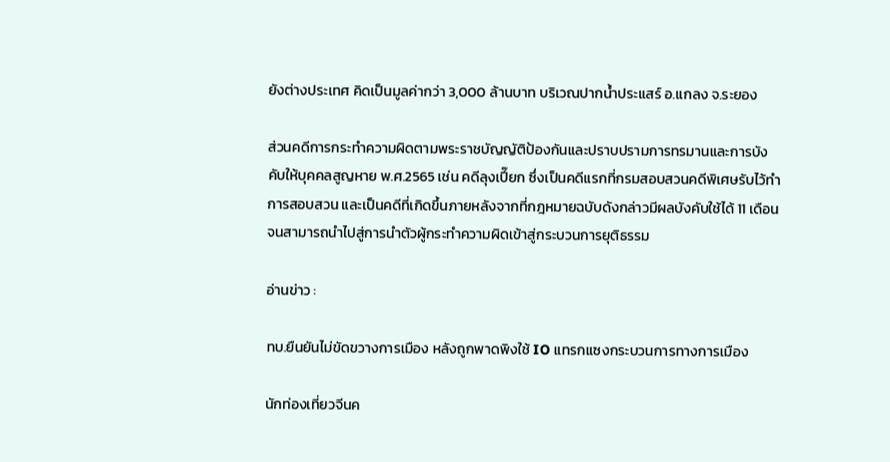ยังต่างประเทศ คิดเป็นมูลค่ากว่า 3,000 ล้านบาท บริเวณปากน้ำประแสร์ อ.แกลง จ.ระยอง

ส่วนคดีการกระทำความผิดตามพระราชบัญญัติป้องกันและปราบปรามการทรมานและการบังคับให้บุคคลสูญหาย พ.ศ.2565 เช่น คดีลุงเปี๊ยก ซึ่งเป็นคดีแรกที่กรมสอบสวนคดีพิเศษรับไว้ทำการสอบสวน และเป็นคดีที่เกิดขึ้นภายหลังจากที่กฎหมายฉบับดังกล่าวมีผลบังคับใช้ได้ 11 เดือน จนสามารถนำไปสู่การนำตัวผู้กระทำความผิดเข้าสู่กระบวนการยุติธรรม

อ่านข่าว :

ทบ.ยืนยันไม่ขัดขวางการเมือง หลังถูกพาดพิงใช้ IO แทรกแซงกระบวนการทางการเมือง

นักท่องเที่ยวจีนค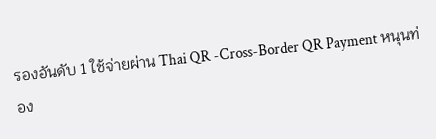รองอันดับ 1 ใช้จ่ายผ่าน Thai QR -Cross-Border QR Payment หนุนท่อง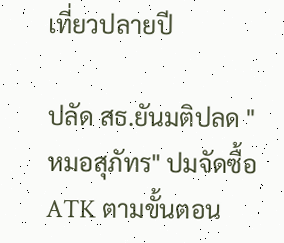เที่ยวปลายปี

ปลัด สธ.ยันมติปลด "หมอสุภัทร" ปมจัดซื้อ ATK ตามขั้นตอน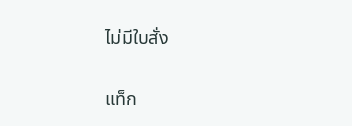ไม่มีใบสั่ง

แท็ก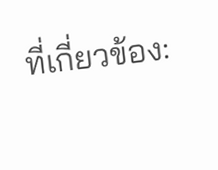ที่เกี่ยวข้อง: